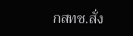กสทช.สั่ง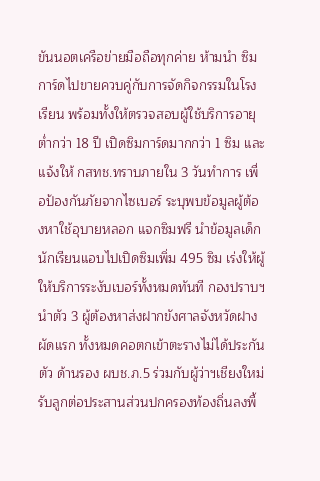ขันนอตเครือข่ายมือถือทุกค่าย ห้ามนำ ซิมการ์ดไปขายควบคู่กับการจัดกิจกรรมในโรงเรียน พร้อมทั้งให้ตรวจสอบผู้ใช้บริการอายุต่ำกว่า 18 ปี เปิดซิมการ์ดมากกว่า 1 ซิม และแจ้งให้ กสทช.ทราบภายใน 3 วันทำการ เพื่อป้องกันภัยจากไซเบอร์ ระบุพบข้อมูลผู้ต้องหาใช้อุบายหลอก แจกซิมฟรี นำข้อมูลเด็กนักเรียนแอบไปเปิดซิมเพิ่ม 495 ซิม เร่งให้ผู้ให้บริการระงับเบอร์ทั้งหมดทันที กองปราบฯนำตัว 3 ผู้ต้องหาส่งฝากขังศาลจังหวัดฝางผัดแรก ทั้งหมดคอตกเข้าตะรางไม่ได้ประกันตัว ด้านรอง ผบช.ภ.5 ร่วมกับผู้ว่าฯเชียงใหม่ รับลูกต่อประสานส่วนปกครองท้องถิ่นลงพื้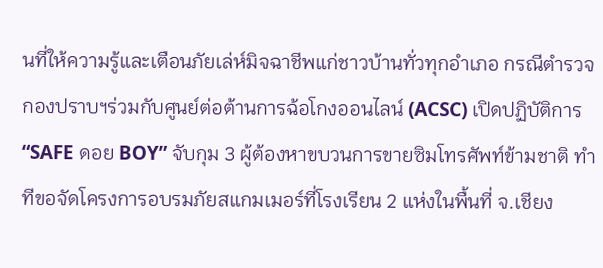นที่ให้ความรู้และเตือนภัยเล่ห์มิจฉาชีพแก่ชาวบ้านทั่วทุกอำเภอ กรณีตำรวจกองปราบฯร่วมกับศูนย์ต่อต้านการฉ้อโกงออนไลน์ (ACSC) เปิดปฏิบัติการ “SAFE ดอย BOY” จับกุม 3 ผู้ต้องหาขบวนการขายซิมโทรศัพท์ข้ามชาติ ทำทีขอจัดโครงการอบรมภัยสแกมเมอร์ที่โรงเรียน 2 แห่งในพื้นที่ จ.เชียง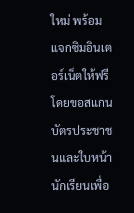ใหม่ พร้อมแจกซิมอินเตอร์เน็ตให้ฟรี โดยขอสแกนบัตรประชาชนและใบหน้านักเรียนเพื่อ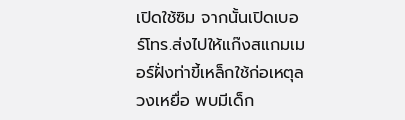เปิดใช้ซิม จากนั้นเปิดเบอร์โทร.ส่งไปให้แก๊งสแกมเมอร์ฝั่งท่าขี้เหล็กใช้ก่อเหตุลวงเหยื่อ พบมีเด็ก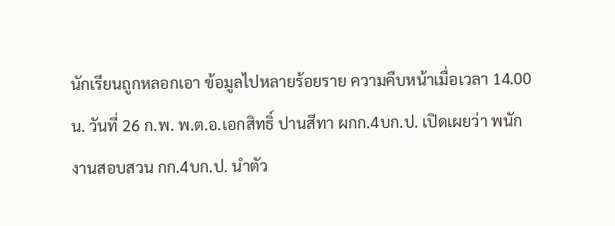นักเรียนถูกหลอกเอา ข้อมูลไปหลายร้อยราย ความคืบหน้าเมื่อเวลา 14.00 น. วันที่ 26 ก.พ. พ.ต.อ.เอกสิทธิ์ ปานสีทา ผกก.4บก.ป. เปิดเผยว่า พนักงานสอบสวน กก.4บก.ป. นำตัว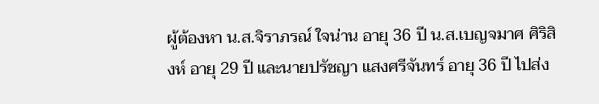ผู้ต้องหา น.ส.จิราภรณ์ ใจน่าน อายุ 36 ปี น.ส.เบญจมาศ ศิริสิงห์ อายุ 29 ปี และนายปรัชญา แสงศรีจันทร์ อายุ 36 ปี ไปส่ง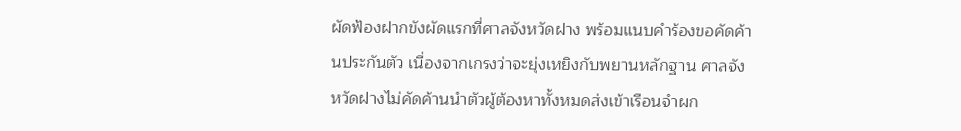ผัดฟ้องฝากขังผัดแรกที่ศาลจังหวัดฝาง พร้อมแนบคำร้องขอคัดค้านประกันตัว เนื่องจากเกรงว่าจะยุ่งเหยิงกับพยานหลักฐาน ศาลจังหวัดฝางไม่คัดค้านนำตัวผู้ต้องหาทั้งหมดส่งเข้าเรือนจำผก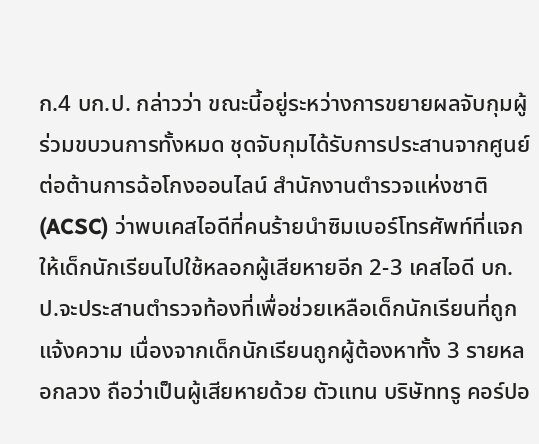ก.4 บก.ป. กล่าวว่า ขณะนี้อยู่ระหว่างการขยายผลจับกุมผู้ร่วมขบวนการทั้งหมด ชุดจับกุมได้รับการประสานจากศูนย์ต่อต้านการฉ้อโกงออนไลน์ สำนักงานตำรวจแห่งชาติ (ACSC) ว่าพบเคสไอดีที่คนร้ายนำซิมเบอร์โทรศัพท์ที่แจกให้เด็กนักเรียนไปใช้หลอกผู้เสียหายอีก 2-3 เคสไอดี บก.ป.จะประสานตำรวจท้องที่เพื่อช่วยเหลือเด็กนักเรียนที่ถูกแจ้งความ เนื่องจากเด็กนักเรียนถูกผู้ต้องหาทั้ง 3 รายหลอกลวง ถือว่าเป็นผู้เสียหายด้วย ตัวแทน บริษัททรู คอร์ปอ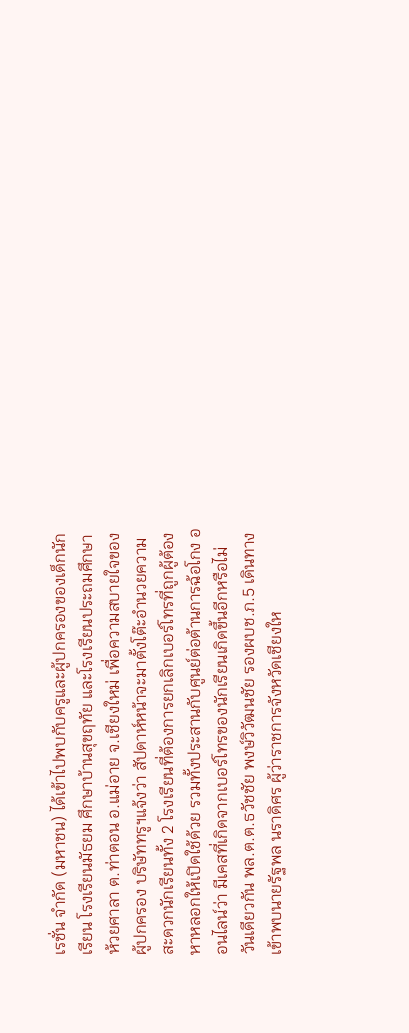เรชั่น จำกัด (มหาชน) ได้เข้าไปพบกับครูและผู้ปกครองของเด็กนักเรียน โรงเรียนมัธยม ศึกษาบ้านสุขฤทัย และโรงเรียนประถมศึกษาห้วยศาลา ต.ท่าตอน อ.แม่อาย จ.เชียงใหม่ เพื่อความสบายใจของผู้ปกครอง บริษัททรูฯแจ้งว่า สัปดาห์หน้าจะมาตั้งโต๊ะอำนวยความสะดวกนักเรียนทั้ง 2 โรงเรียนที่ต้องการยกเลิกเบอร์โทรที่ถูกผู้ต้องหาหลอกให้เปิดใช้ด้วย รวมทั้งประสานกับศูนย์ต่อต้านการฉ้อโกง ออนไลน์ว่า มีเคสที่เกิดจากเบอร์โทรของนักเรียนเกิดขึ้นอีกหรือไม่วันเดียวกัน พล.ต.ต.ธวัชชัย พงษ์วิวัฒนชัย รองผบช.ภ.5 เดินทางเข้าพบนายรัฐพล นราดิศร ผู้ว่าราชการจังหวัดเชียงให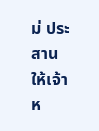ม่ ประสานให้เจ้าห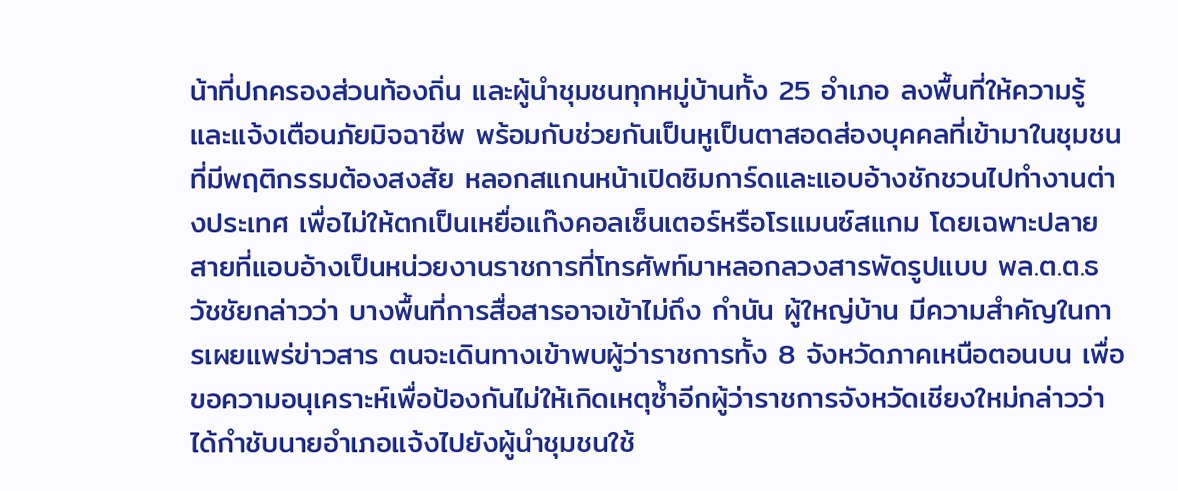น้าที่ปกครองส่วนท้องถิ่น และผู้นำชุมชนทุกหมู่บ้านทั้ง 25 อำเภอ ลงพื้นที่ให้ความรู้และแจ้งเตือนภัยมิจฉาชีพ พร้อมกับช่วยกันเป็นหูเป็นตาสอดส่องบุคคลที่เข้ามาในชุมชนที่มีพฤติกรรมต้องสงสัย หลอกสแกนหน้าเปิดซิมการ์ดและแอบอ้างชักชวนไปทำงานต่างประเทศ เพื่อไม่ให้ตกเป็นเหยื่อแก๊งคอลเซ็นเตอร์หรือโรแมนซ์สแกม โดยเฉพาะปลายสายที่แอบอ้างเป็นหน่วยงานราชการที่โทรศัพท์มาหลอกลวงสารพัดรูปแบบ พล.ต.ต.ธวัชชัยกล่าวว่า บางพื้นที่การสื่อสารอาจเข้าไม่ถึง กำนัน ผู้ใหญ่บ้าน มีความสำคัญในการเผยแพร่ข่าวสาร ตนจะเดินทางเข้าพบผู้ว่าราชการทั้ง 8 จังหวัดภาคเหนือตอนบน เพื่อขอความอนุเคราะห์เพื่อป้องกันไม่ให้เกิดเหตุซ้ำอีกผู้ว่าราชการจังหวัดเชียงใหม่กล่าวว่า ได้กำชับนายอำเภอแจ้งไปยังผู้นำชุมชนใช้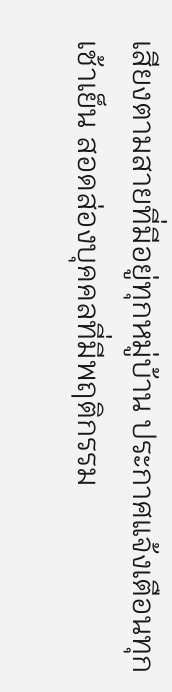เสียงตามสายที่มีอยู่ทุกหมู่บ้าน ประกาศแจ้งเตือนทุกเช้าเย็น สอดส่องบุคคลที่มีพฤติกรรม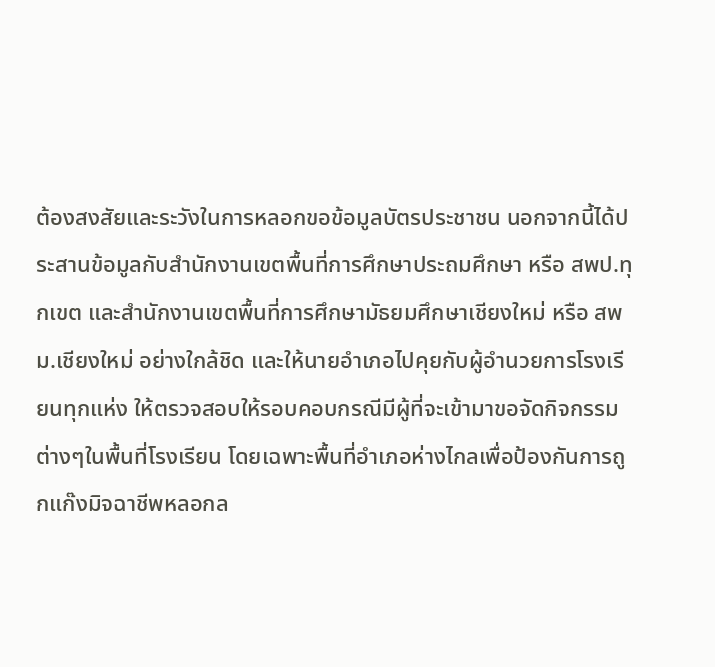ต้องสงสัยและระวังในการหลอกขอข้อมูลบัตรประชาชน นอกจากนี้ได้ประสานข้อมูลกับสำนักงานเขตพื้นที่การศึกษาประถมศึกษา หรือ สพป.ทุกเขต และสำนักงานเขตพื้นที่การศึกษามัธยมศึกษาเชียงใหม่ หรือ สพม.เชียงใหม่ อย่างใกล้ชิด และให้นายอำเภอไปคุยกับผู้อำนวยการโรงเรียนทุกแห่ง ให้ตรวจสอบให้รอบคอบกรณีมีผู้ที่จะเข้ามาขอจัดกิจกรรมต่างๆในพื้นที่โรงเรียน โดยเฉพาะพื้นที่อำเภอห่างไกลเพื่อป้องกันการถูกแก๊งมิจฉาชีพหลอกล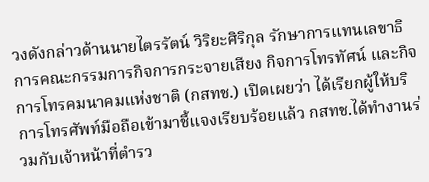วงดังกล่าวด้านนายไตรรัตน์ วิริยะศิริกุล รักษาการแทนเลขาธิการคณะกรรมการกิจการกระจายเสียง กิจการโทรทัศน์ และกิจการโทรคมนาคมแห่งชาติ (กสทช.) เปิดเผยว่า ได้เรียกผู้ให้บริการโทรศัพท์มือถือเข้ามาชี้แจงเรียบร้อยแล้ว กสทช.ได้ทำงานร่วมกับเจ้าหน้าที่ตำรว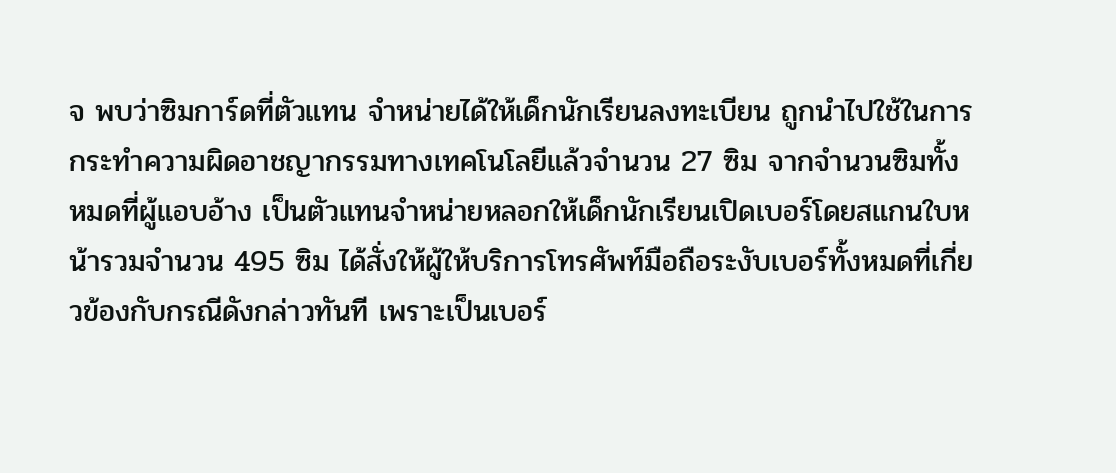จ พบว่าซิมการ์ดที่ตัวแทน จำหน่ายได้ให้เด็กนักเรียนลงทะเบียน ถูกนำไปใช้ในการกระทำความผิดอาชญากรรมทางเทคโนโลยีแล้วจำนวน 27 ซิม จากจำนวนซิมทั้งหมดที่ผู้แอบอ้าง เป็นตัวแทนจำหน่ายหลอกให้เด็กนักเรียนเปิดเบอร์โดยสแกนใบหน้ารวมจำนวน 495 ซิม ได้สั่งให้ผู้ให้บริการโทรศัพท์มือถือระงับเบอร์ทั้งหมดที่เกี่ยวข้องกับกรณีดังกล่าวทันที เพราะเป็นเบอร์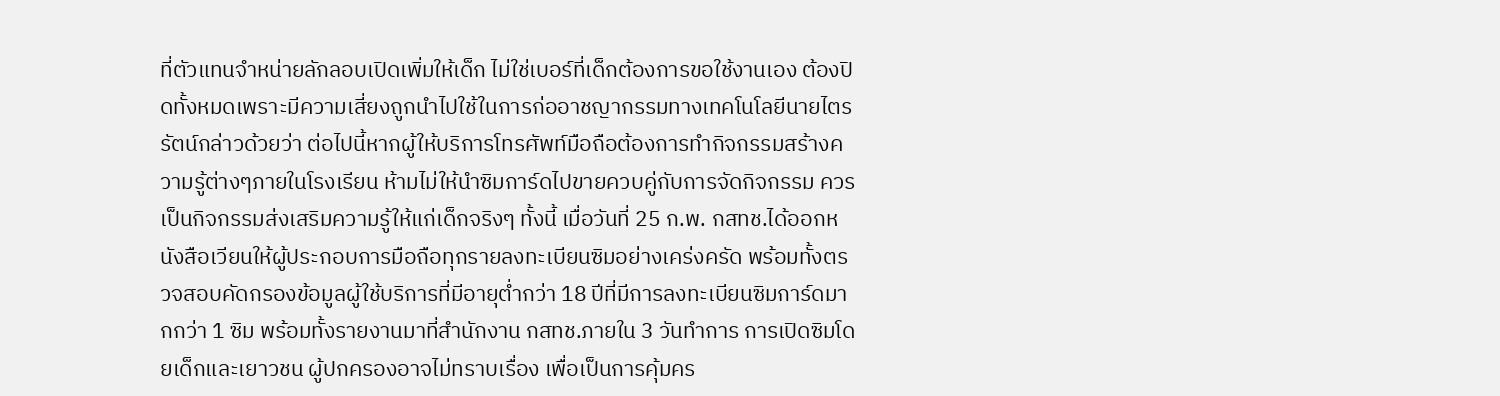ที่ตัวแทนจำหน่ายลักลอบเปิดเพิ่มให้เด็ก ไม่ใช่เบอร์ที่เด็กต้องการขอใช้งานเอง ต้องปิดทั้งหมดเพราะมีความเสี่ยงถูกนำไปใช้ในการก่ออาชญากรรมทางเทคโนโลยีนายไตรรัตน์กล่าวด้วยว่า ต่อไปนี้หากผู้ให้บริการโทรศัพท์มือถือต้องการทำกิจกรรมสร้างความรู้ต่างๆภายในโรงเรียน ห้ามไม่ให้นำซิมการ์ดไปขายควบคู่กับการจัดกิจกรรม ควรเป็นกิจกรรมส่งเสริมความรู้ให้แก่เด็กจริงๆ ทั้งนี้ เมื่อวันที่ 25 ก.พ. กสทช.ได้ออกหนังสือเวียนให้ผู้ประกอบการมือถือทุกรายลงทะเบียนซิมอย่างเคร่งครัด พร้อมทั้งตรวจสอบคัดกรองข้อมูลผู้ใช้บริการที่มีอายุต่ำกว่า 18 ปีที่มีการลงทะเบียนซิมการ์ดมากกว่า 1 ซิม พร้อมทั้งรายงานมาที่สำนักงาน กสทช.ภายใน 3 วันทำการ การเปิดซิมโดยเด็กและเยาวชน ผู้ปกครองอาจไม่ทราบเรื่อง เพื่อเป็นการคุ้มคร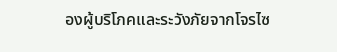องผู้บริโภคและระวังภัยจากโจรไซ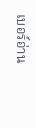เบอร์อ่าน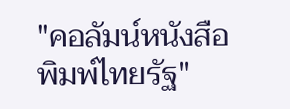"คอลัมน์หนังสือพิมพ์ไทยรัฐ"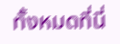ทั้งหมดที่นี่